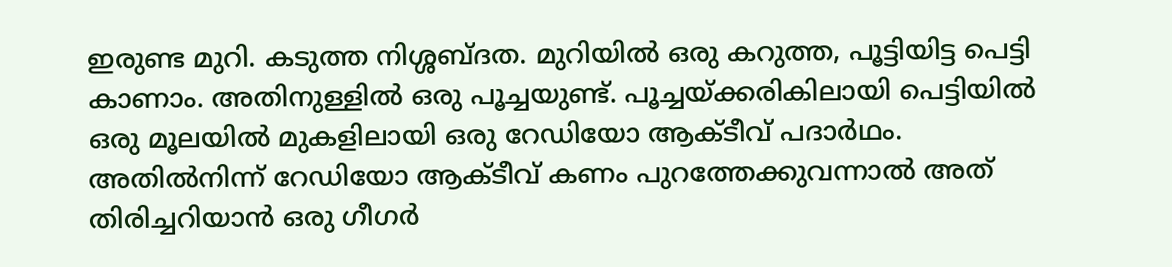ഇരുണ്ട മുറി. കടുത്ത നിശ്ശബ്ദത. മുറിയില്‍ ഒരു കറുത്ത, പൂട്ടിയിട്ട പെട്ടി കാണാം. അതിനുള്ളില്‍ ഒരു പൂച്ചയുണ്ട്. പൂച്ചയ്ക്കരികിലായി പെട്ടിയില്‍ ഒരു മൂലയില്‍ മുകളിലായി ഒരു റേഡിയോ ആക്ടീവ് പദാര്‍ഥം. അതില്‍നിന്ന് റേഡിയോ ആക്ടീവ് കണം പുറത്തേക്കുവന്നാല്‍ അത് തിരിച്ചറിയാന്‍ ഒരു ഗീഗര്‍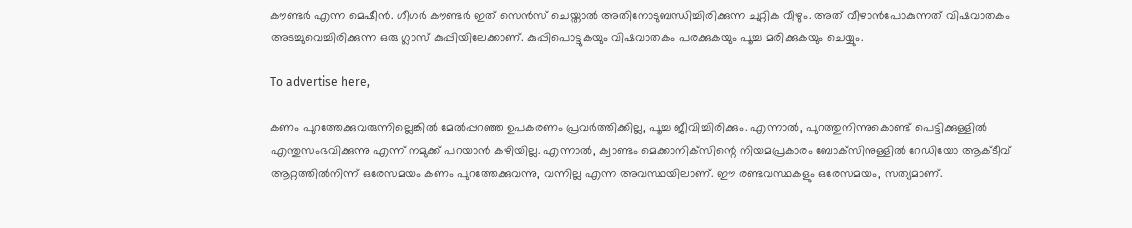കൗണ്ടര്‍ എന്ന മെഷീന്‍. ഗീഗര്‍ കൗണ്ടര്‍ ഇത് സെന്‍സ് ചെയ്താല്‍ അതിനോടുബന്ധിച്ചിരിക്കുന്ന ചുറ്റിക വീഴും. അത് വീഴാന്‍പോകുന്നത് വിഷവാതകം അടച്ചുവെച്ചിരിക്കുന്ന ഒരു ഗ്ലാസ് കുപ്പിയിലേക്കാണ്. കുപ്പിപൊട്ടുകയും വിഷവാതകം പരക്കുകയും പൂച്ച മരിക്കുകയും ചെയ്യും.

To advertise here,

കണം പുറത്തേക്കുവരുന്നില്ലെങ്കില്‍ മേല്‍പ്പറഞ്ഞ ഉപകരണം പ്രവര്‍ത്തിക്കില്ല, പൂച്ച ജീവിച്ചിരിക്കും. എന്നാല്‍, പുറത്തുനിന്നുകൊണ്ട് പെട്ടിക്കുള്ളില്‍ എന്തുസംഭവിക്കുന്നു എന്ന് നമുക്ക് പറയാന്‍ കഴിയില്ല. എന്നാല്‍, ക്വാണ്ടം മെക്കാനിക്‌സിന്റെ നിയമപ്രകാരം ബോക്‌സിനുള്ളില്‍ റേഡിയോ ആക്ടീവ് ആറ്റത്തില്‍നിന്ന് ഒരേസമയം കണം പുറത്തേക്കുവന്നു, വന്നില്ല എന്ന അവസ്ഥയിലാണ്. ഈ രണ്ടവസ്ഥകളും ഒരേസമയം, സത്യമാണ്.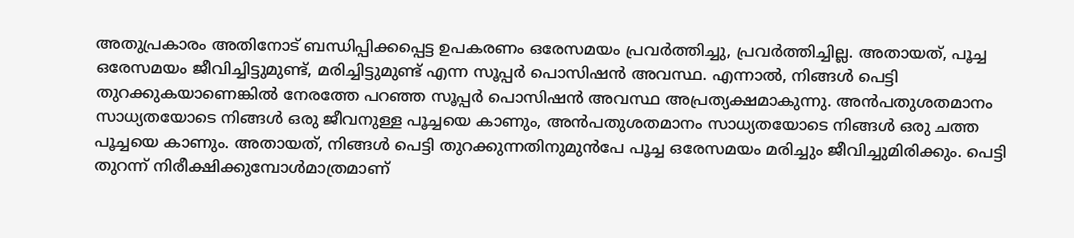അതുപ്രകാരം അതിനോട് ബന്ധിപ്പിക്കപ്പെട്ട ഉപകരണം ഒരേസമയം പ്രവര്‍ത്തിച്ചു, പ്രവര്‍ത്തിച്ചില്ല. അതായത്, പൂച്ച ഒരേസമയം ജീവിച്ചിട്ടുമുണ്ട്, മരിച്ചിട്ടുമുണ്ട് എന്ന സൂപ്പര്‍ പൊസിഷന്‍ അവസ്ഥ. എന്നാല്‍, നിങ്ങള്‍ പെട്ടി തുറക്കുകയാണെങ്കില്‍ നേരത്തേ പറഞ്ഞ സൂപ്പര്‍ പൊസിഷന്‍ അവസ്ഥ അപ്രത്യക്ഷമാകുന്നു. അന്‍പതുശതമാനം സാധ്യതയോടെ നിങ്ങള്‍ ഒരു ജീവനുള്ള പൂച്ചയെ കാണും, അന്‍പതുശതമാനം സാധ്യതയോടെ നിങ്ങള്‍ ഒരു ചത്ത പൂച്ചയെ കാണും. അതായത്, നിങ്ങള്‍ പെട്ടി തുറക്കുന്നതിനുമുന്‍പേ പൂച്ച ഒരേസമയം മരിച്ചും ജീവിച്ചുമിരിക്കും. പെട്ടി തുറന്ന് നിരീക്ഷിക്കുമ്പോള്‍മാത്രമാണ്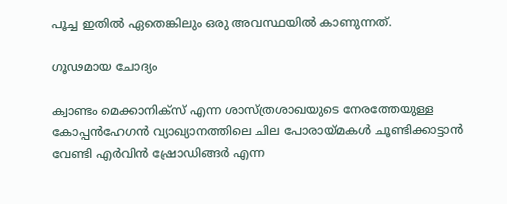പൂച്ച ഇതില്‍ ഏതെങ്കിലും ഒരു അവസ്ഥയില്‍ കാണുന്നത്.

ഗൂഢമായ ചോദ്യം

ക്വാണ്ടം മെക്കാനിക്‌സ് എന്ന ശാസ്ത്രശാഖയുടെ നേരത്തേയുള്ള കോപ്പന്‍ഹേഗന്‍ വ്യാഖ്യാനത്തിലെ ചില പോരായ്മകള്‍ ചൂണ്ടിക്കാട്ടാന്‍ വേണ്ടി എര്‍വിന്‍ ഷ്രോഡിങ്ങര്‍ എന്ന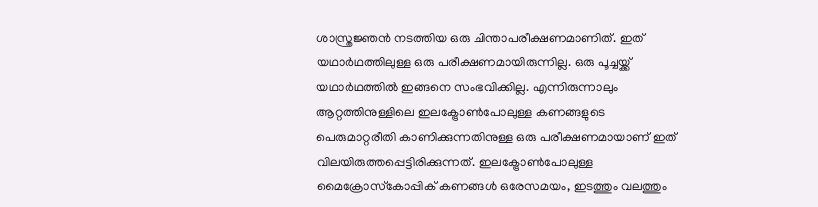ശാസ്ത്രജ്ഞന്‍ നടത്തിയ ഒരു ചിന്താപരീക്ഷണമാണിത്. ഇത് യഥാര്‍ഥത്തിലുള്ള ഒരു പരീക്ഷണമായിരുന്നില്ല. ഒരു പൂച്ചയ്ക്ക് യഥാര്‍ഥത്തില്‍ ഇങ്ങനെ സംഭവിക്കില്ല. എന്നിരുന്നാലും ആറ്റത്തിനുള്ളിലെ ഇലക്ട്രോണ്‍പോലുള്ള കണങ്ങളുടെ പെരുമാറ്റരീതി കാണിക്കുന്നതിനുള്ള ഒരു പരീക്ഷണമായാണ് ഇത് വിലയിരുത്തപ്പെട്ടിരിക്കുന്നത്. ഇലക്ട്രോണ്‍പോലുള്ള മൈക്രോസ്‌കോപ്പിക് കണങ്ങള്‍ ഒരേസമയം, ഇടത്തും വലത്തും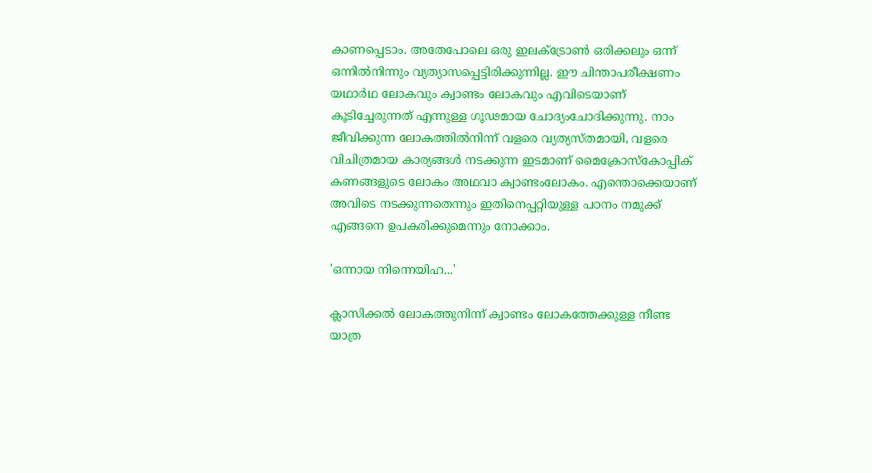കാണപ്പെടാം. അതേപോലെ ഒരു ഇലക്ട്രോണ്‍ ഒരിക്കലും ഒന്ന് ഒന്നില്‍നിന്നും വ്യത്യാസപ്പെട്ടിരിക്കുന്നില്ല. ഈ ചിന്താപരീക്ഷണം യഥാര്‍ഥ ലോകവും ക്വാണ്ടം ലോകവും എവിടെയാണ് കൂടിച്ചേരുന്നത് എന്നുള്ള ഗൂഢമായ ചോദ്യംചോദിക്കുന്നു. നാം ജീവിക്കുന്ന ലോകത്തില്‍നിന്ന് വളരെ വ്യത്യസ്തമായി, വളരെ വിചിത്രമായ കാര്യങ്ങള്‍ നടക്കുന്ന ഇടമാണ് മൈക്രോസ്‌കോപ്പിക് കണങ്ങളുടെ ലോകം അഥവാ ക്വാണ്ടംലോകം. എന്തൊക്കെയാണ് അവിടെ നടക്കുന്നതെന്നും ഇതിനെപ്പറ്റിയുള്ള പഠനം നമുക്ക് എങ്ങനെ ഉപകരിക്കുമെന്നും നോക്കാം.

'ഒന്നായ നിന്നെയിഹ...'

ക്ലാസിക്കല്‍ ലോകത്തുനിന്ന് ക്വാണ്ടം ലോകത്തേക്കുള്ള നീണ്ട യാത്ര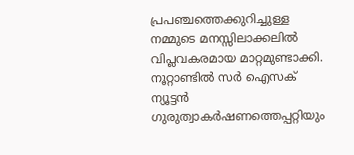പ്രപഞ്ചത്തെക്കുറിച്ചുള്ള നമ്മുടെ മനസ്സിലാക്കലില്‍ വിപ്ലവകരമായ മാറ്റമുണ്ടാക്കി. നൂറ്റാണ്ടില്‍ സര്‍ ഐസക് ന്യൂട്ടന്‍ ഗുരുത്വാകര്‍ഷണത്തെപ്പറ്റിയും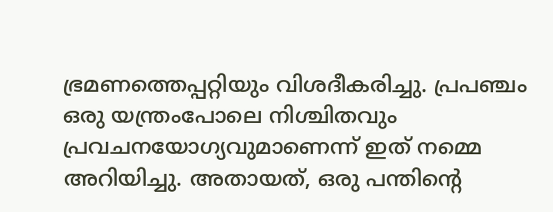ഭ്രമണത്തെപ്പറ്റിയും വിശദീകരിച്ചു. പ്രപഞ്ചം ഒരു യന്ത്രംപോലെ നിശ്ചിതവും പ്രവചനയോഗ്യവുമാണെന്ന് ഇത് നമ്മെ അറിയിച്ചു. അതായത്, ഒരു പന്തിന്റെ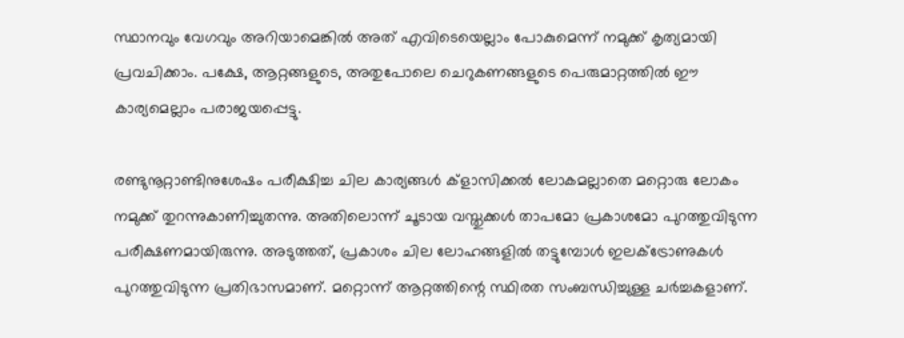സ്ഥാനവും വേഗവും അറിയാമെങ്കില്‍ അത് എവിടെയെല്ലാം പോകുമെന്ന് നമുക്ക് കൃത്യമായി പ്രവചിക്കാം. പക്ഷേ, ആറ്റങ്ങളുടെ, അതുപോലെ ചെറുകണങ്ങളുടെ പെരുമാറ്റത്തില്‍ ഈ കാര്യമെല്ലാം പരാജയപ്പെട്ടു.

രണ്ടുനൂറ്റാണ്ടിനുശേഷം പരീക്ഷിച്ച ചില കാര്യങ്ങള്‍ ക്‌ളാസിക്കല്‍ ലോകമല്ലാതെ മറ്റൊരു ലോകം നമുക്ക് തുറന്നുകാണിച്ചുതന്നു. അതിലൊന്ന് ചൂടായ വസ്തുക്കള്‍ താപമോ പ്രകാശമോ പുറത്തുവിടുന്ന പരീക്ഷണമായിരുന്നു. അടുത്തത്, പ്രകാശം ചില ലോഹങ്ങളില്‍ തട്ടുമ്പോള്‍ ഇലക്ട്രോണുകള്‍ പുറത്തുവിടുന്ന പ്രതിഭാസമാണ്. മറ്റൊന്ന് ആറ്റത്തിന്റെ സ്ഥിരത സംബന്ധിച്ചുള്ള ചര്‍ച്ചകളാണ്.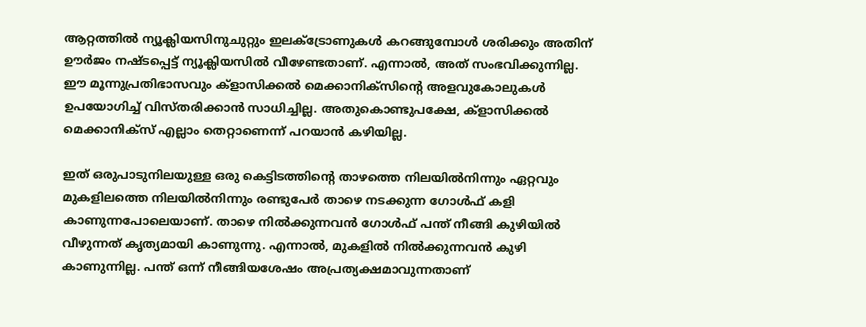ആറ്റത്തില്‍ ന്യൂക്ലിയസിനുചുറ്റും ഇലക്ട്രോണുകള്‍ കറങ്ങുമ്പോള്‍ ശരിക്കും അതിന് ഊര്‍ജം നഷ്ടപ്പെട്ട് ന്യൂക്ലിയസില്‍ വീഴേണ്ടതാണ്. എന്നാല്‍, അത് സംഭവിക്കുന്നില്ല. ഈ മൂന്നുപ്രതിഭാസവും ക്‌ളാസിക്കല്‍ മെക്കാനിക്‌സിന്റെ അളവുകോലുകള്‍ ഉപയോഗിച്ച് വിസ്തരിക്കാന്‍ സാധിച്ചില്ല. അതുകൊണ്ടുപക്ഷേ, ക്‌ളാസിക്കല്‍ മെക്കാനിക്‌സ് എല്ലാം തെറ്റാണെന്ന് പറയാന്‍ കഴിയില്ല.

ഇത് ഒരുപാടുനിലയുള്ള ഒരു കെട്ടിടത്തിന്റെ താഴത്തെ നിലയില്‍നിന്നും ഏറ്റവും മുകളിലത്തെ നിലയില്‍നിന്നും രണ്ടുപേര്‍ താഴെ നടക്കുന്ന ഗോള്‍ഫ് കളി കാണുന്നപോലെയാണ്. താഴെ നില്‍ക്കുന്നവന്‍ ഗോള്‍ഫ് പന്ത് നീങ്ങി കുഴിയില്‍ വീഴുന്നത് കൃത്യമായി കാണുന്നു. എന്നാല്‍, മുകളില്‍ നില്‍ക്കുന്നവന്‍ കുഴി കാണുന്നില്ല. പന്ത് ഒന്ന് നീങ്ങിയശേഷം അപ്രത്യക്ഷമാവുന്നതാണ്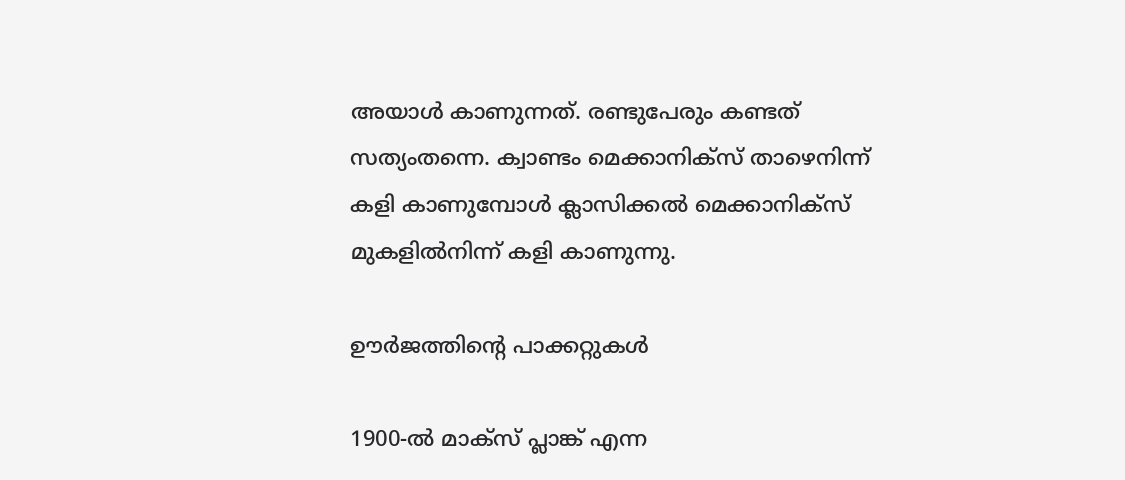അയാള്‍ കാണുന്നത്. രണ്ടുപേരും കണ്ടത് സത്യംതന്നെ. ക്വാണ്ടം മെക്കാനിക്‌സ് താഴെനിന്ന് കളി കാണുമ്പോള്‍ ക്ലാസിക്കല്‍ മെക്കാനിക്‌സ് മുകളില്‍നിന്ന് കളി കാണുന്നു.

ഊര്‍ജത്തിന്റെ പാക്കറ്റുകള്‍

1900-ല്‍ മാക്‌സ് പ്ലാങ്ക് എന്ന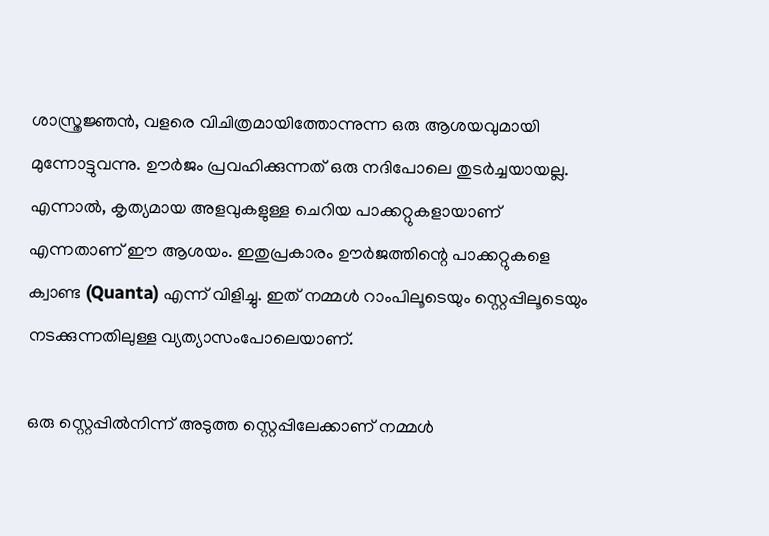ശാസ്ത്രജ്ഞന്‍, വളരെ വിചിത്രമായിത്തോന്നുന്ന ഒരു ആശയവുമായി മുന്നോട്ടുവന്നു. ഊര്‍ജം പ്രവഹിക്കുന്നത് ഒരു നദിപോലെ തുടര്‍ച്ചയായല്ല. എന്നാല്‍, കൃത്യമായ അളവുകളുള്ള ചെറിയ പാക്കറ്റുകളായാണ് എന്നതാണ് ഈ ആശയം. ഇതുപ്രകാരം ഊര്‍ജത്തിന്റെ പാക്കറ്റുകളെ ക്വാണ്ട (Quanta) എന്ന് വിളിച്ചു. ഇത് നമ്മള്‍ റാംപിലൂടെയും സ്റ്റെപ്പിലൂടെയും നടക്കുന്നതിലുള്ള വ്യത്യാസംപോലെയാണ്.

ഒരു സ്റ്റെപ്പില്‍നിന്ന് അടുത്ത സ്റ്റെപ്പിലേക്കാണ് നമ്മള്‍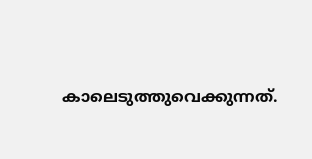കാലെടുത്തുവെക്കുന്നത്.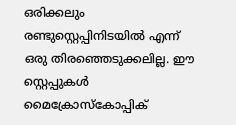ഒരിക്കലും രണ്ടുസ്റ്റെപ്പിനിടയില്‍ എന്ന് ഒരു തിരഞ്ഞെടുക്കലില്ല. ഈ സ്റ്റെപ്പുകള്‍ മൈക്രോസ്‌കോപ്പിക്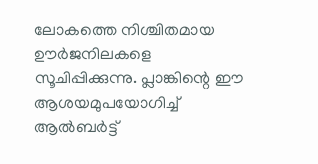ലോകത്തെ നിശ്ചിതമായ ഊര്‍ജനിലകളെ സൂചിപ്പിക്കുന്നു. പ്ലാങ്കിന്റെ ഈ ആശയമുപയോഗിച്ച് ആല്‍ബര്‍ട്ട്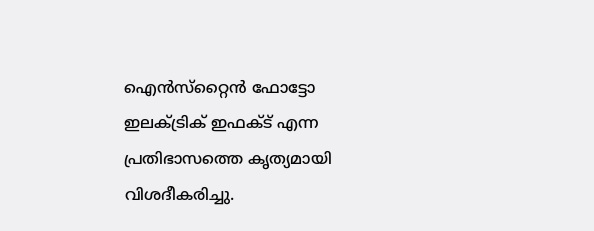ഐന്‍സ്‌റ്റൈന്‍ ഫോട്ടോ ഇലക്ട്രിക് ഇഫക്ട് എന്ന പ്രതിഭാസത്തെ കൃത്യമായി വിശദീകരിച്ചു.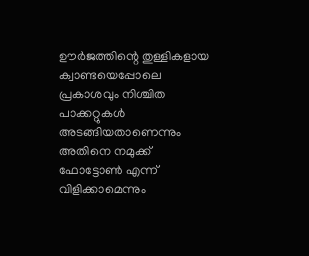ഊര്‍ജത്തിന്റെ തുള്ളികളായ ക്വാണ്ടയെപ്പോലെ പ്രകാശവും നിശ്ചിത പാക്കറ്റുകള്‍ അടങ്ങിയതാണെന്നും അതിനെ നമുക്ക് ഫോട്ടോണ്‍ എന്ന് വിളിക്കാമെന്നും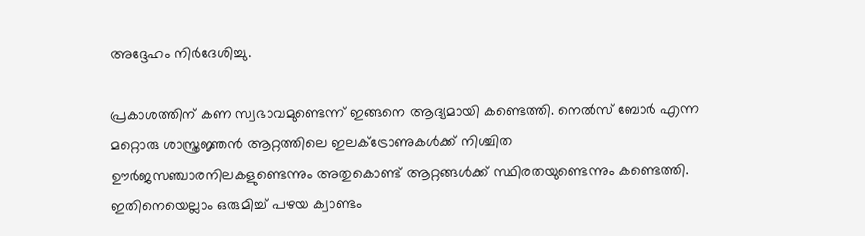അദ്ദേഹം നിര്‍ദേശിച്ചു.

പ്രകാശത്തിന് കണ സ്വഭാവമുണ്ടെന്ന് ഇങ്ങനെ ആദ്യമായി കണ്ടെത്തി. നെല്‍സ് ബോര്‍ എന്ന മറ്റൊരു ശാസ്ത്രജ്ഞന്‍ ആറ്റത്തിലെ ഇലക്ട്രോണുകള്‍ക്ക് നിശ്ചിത ഊര്‍ജസഞ്ചാരനിലകളുണ്ടെന്നും അതുകൊണ്ട് ആറ്റങ്ങള്‍ക്ക് സ്ഥിരതയുണ്ടെന്നും കണ്ടെത്തി. ഇതിനെയെല്ലാം ഒരുമിച്ച് പഴയ ക്വാണ്ടം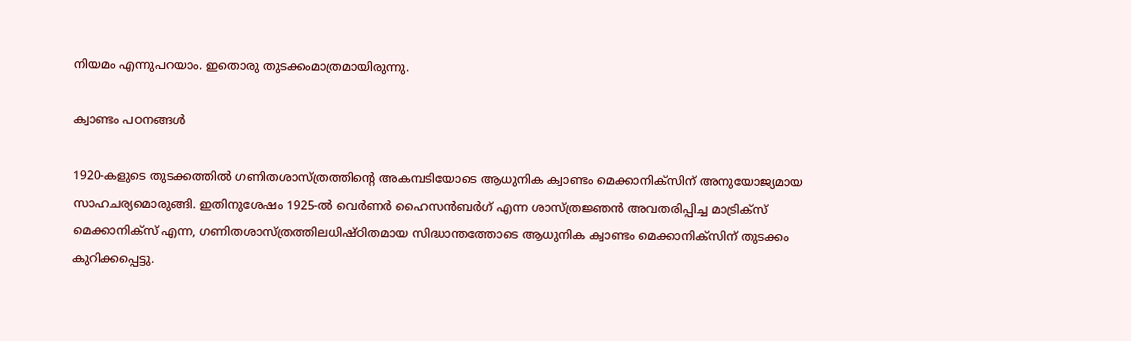നിയമം എന്നുപറയാം. ഇതൊരു തുടക്കംമാത്രമായിരുന്നു.

ക്വാണ്ടം പഠനങ്ങള്‍

1920-കളുടെ തുടക്കത്തില്‍ ഗണിതശാസ്ത്രത്തിന്റെ അകമ്പടിയോടെ ആധുനിക ക്വാണ്ടം മെക്കാനിക്‌സിന് അനുയോജ്യമായ സാഹചര്യമൊരുങ്ങി. ഇതിനുശേഷം 1925-ല്‍ വെര്‍ണര്‍ ഹൈസന്‍ബര്‍ഗ് എന്ന ശാസ്ത്രജ്ഞന്‍ അവതരിപ്പിച്ച മാട്രിക്‌സ് മെക്കാനിക്‌സ് എന്ന, ഗണിതശാസ്ത്രത്തിലധിഷ്ഠിതമായ സിദ്ധാന്തത്തോടെ ആധുനിക ക്വാണ്ടം മെക്കാനിക്‌സിന് തുടക്കം കുറിക്കപ്പെട്ടു.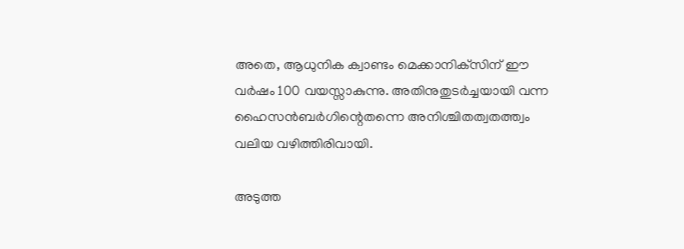അതെ, ആധുനിക ക്വാണ്ടം മെക്കാനിക്‌സിന് ഈ വര്‍ഷം 100 വയസ്സാകുന്നു. അതിനുതുടര്‍ച്ചയായി വന്ന ഹൈസന്‍ബര്‍ഗിന്റെതന്നെ അനിശ്ചിതത്വതത്ത്വം വലിയ വഴിത്തിരിവായി.

അടുത്ത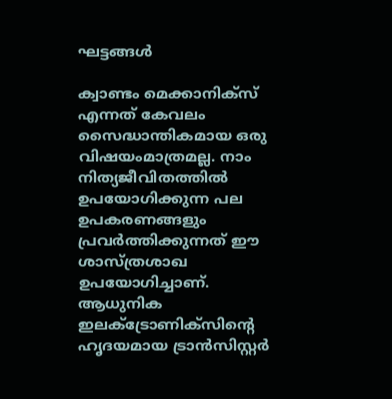ഘട്ടങ്ങള്‍

ക്വാണ്ടം മെക്കാനിക്‌സ് എന്നത് കേവലം സൈദ്ധാന്തികമായ ഒരു വിഷയംമാത്രമല്ല. നാം നിത്യജീവിതത്തില്‍ ഉപയോഗിക്കുന്ന പല ഉപകരണങ്ങളും പ്രവര്‍ത്തിക്കുന്നത് ഈ ശാസ്ത്രശാഖ ഉപയോഗിച്ചാണ്. ആധുനിക ഇലക്ട്രോണിക്‌സിന്റെ ഹൃദയമായ ട്രാന്‍സിസ്റ്റര്‍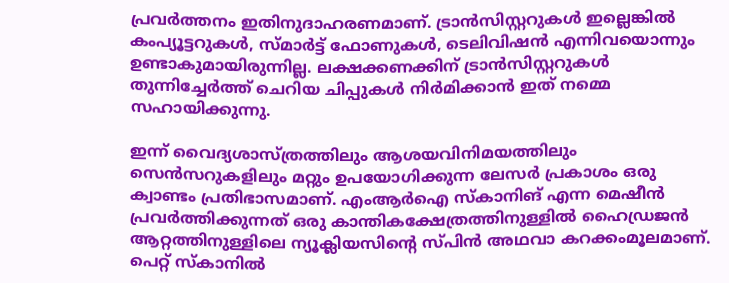പ്രവര്‍ത്തനം ഇതിനുദാഹരണമാണ്. ട്രാന്‍സിസ്റ്ററുകള്‍ ഇല്ലെങ്കില്‍ കംപ്യൂട്ടറുകള്‍, സ്മാര്‍ട്ട് ഫോണുകള്‍, ടെലിവിഷന്‍ എന്നിവയൊന്നും ഉണ്ടാകുമായിരുന്നില്ല. ലക്ഷക്കണക്കിന് ട്രാന്‍സിസ്റ്ററുകള്‍ തുന്നിച്ചേര്‍ത്ത് ചെറിയ ചിപ്പുകള്‍ നിര്‍മിക്കാന്‍ ഇത് നമ്മെ സഹായിക്കുന്നു.

ഇന്ന് വൈദ്യശാസ്ത്രത്തിലും ആശയവിനിമയത്തിലും സെന്‍സറുകളിലും മറ്റും ഉപയോഗിക്കുന്ന ലേസര്‍ പ്രകാശം ഒരു ക്വാണ്ടം പ്രതിഭാസമാണ്. എംആര്‍ഐ സ്‌കാനിങ് എന്ന മെഷീന്‍ പ്രവര്‍ത്തിക്കുന്നത് ഒരു കാന്തികക്ഷേത്രത്തിനുള്ളില്‍ ഹൈഡ്രജന്‍ ആറ്റത്തിനുള്ളിലെ ന്യൂക്ലിയസിന്റെ സ്പിന്‍ അഥവാ കറക്കംമൂലമാണ്. പെറ്റ് സ്‌കാനില്‍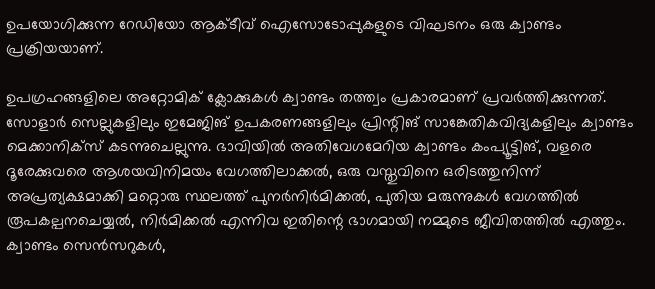ഉപയോഗിക്കുന്ന റേഡിയോ ആക്ടീവ് ഐസോടോപ്പുകളുടെ വിഘടനം ഒരു ക്വാണ്ടം പ്രക്രിയയാണ്.

ഉപഗ്രഹങ്ങളിലെ അറ്റോമിക് ക്ലോക്കുകള്‍ ക്വാണ്ടം തത്ത്വം പ്രകാരമാണ് പ്രവര്‍ത്തിക്കുന്നത്. സോളാര്‍ സെല്ലുകളിലും ഇമേജിങ് ഉപകരണങ്ങളിലും പ്രിന്റിങ് സാങ്കേതികവിദ്യകളിലും ക്വാണ്ടം മെക്കാനിക്‌സ് കടന്നുചെല്ലുന്നു. ഭാവിയില്‍ അതിവേഗമേറിയ ക്വാണ്ടം കംപ്യൂട്ടിങ്, വളരെ ദൂരേക്കുവരെ ആശയവിനിമയം വേഗത്തിലാക്കല്‍, ഒരു വസ്തുവിനെ ഒരിടത്തുനിന്ന് അപ്രത്യക്ഷമാക്കി മറ്റൊരു സ്ഥലത്ത് പുനര്‍നിര്‍മിക്കല്‍, പുതിയ മരുന്നുകള്‍ വേഗത്തില്‍ രൂപകല്പനചെയ്യല്‍, നിര്‍മിക്കല്‍ എന്നിവ ഇതിന്റെ ഭാഗമായി നമ്മുടെ ജീവിതത്തില്‍ എത്തും. ക്വാണ്ടം സെന്‍സറുകള്‍,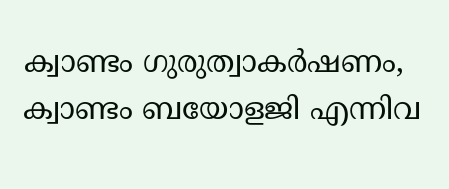ക്വാണ്ടം ഗുരുത്വാകര്‍ഷണം, ക്വാണ്ടം ബയോളജി എന്നിവ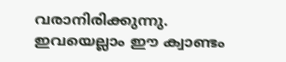വരാനിരിക്കുന്നു. ഇവയെല്ലാം ഈ ക്വാണ്ടം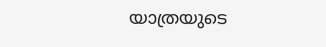യാത്രയുടെ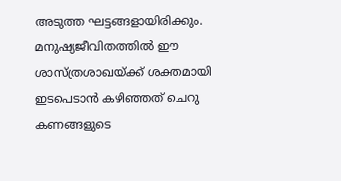അടുത്ത ഘട്ടങ്ങളായിരിക്കും. മനുഷ്യജീവിതത്തില്‍ ഈ ശാസ്ത്രശാഖയ്ക്ക് ശക്തമായി ഇടപെടാന്‍ കഴിഞ്ഞത് ചെറു കണങ്ങളുടെ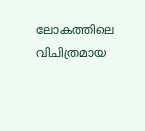ലോകത്തിലെ വിചിത്രമായ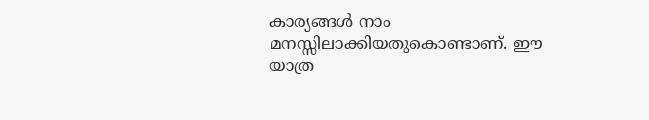കാര്യങ്ങള്‍ നാം മനസ്സിലാക്കിയതുകൊണ്ടാണ്. ഈ യാത്ര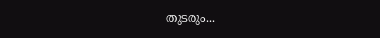തുടരും...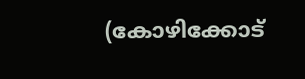(കോഴിക്കോട്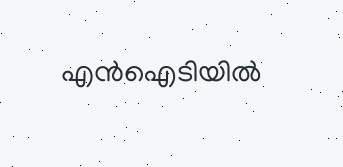എന്‍ഐടിയില്‍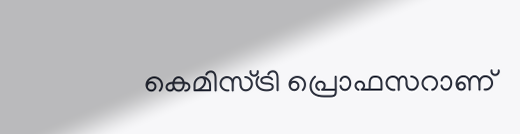കെമിസ്ട്രി പ്രൊഫസറാണ്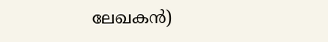ലേഖകന്‍)